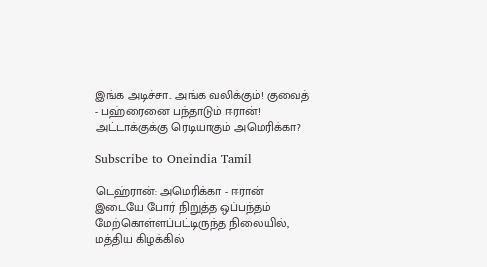இங்க அடிச்சா.. அங்க வலிக்கும்! குவைத் - பஹ்ரைனை பந்தாடும் ஈரான்! அட்டாக்குக்கு ரெடியாகும் அமெரிக்கா?

Subscribe to Oneindia Tamil

டெஹ்ரான்: அமெரிக்கா - ஈரான் இடையே போர் நிறுத்த ஒப்பந்தம் மேற்கொள்ளப்பட்டிருந்த நிலையில், மத்திய கிழக்கில்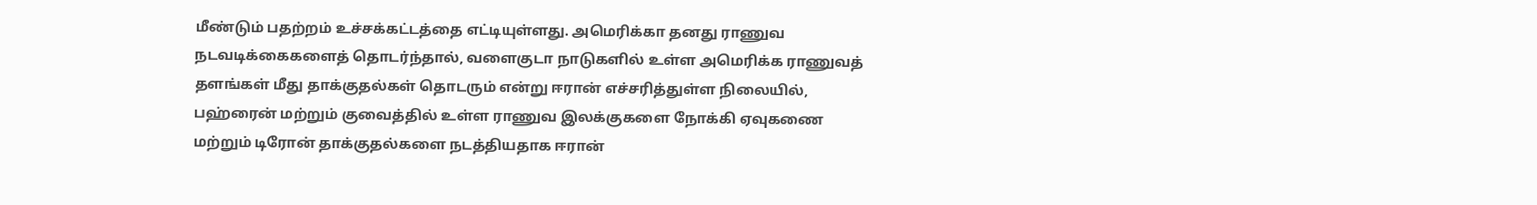மீண்டும் பதற்றம் உச்சக்கட்டத்தை எட்டியுள்ளது. அமெரிக்கா தனது ராணுவ நடவடிக்கைகளைத் தொடர்ந்தால், வளைகுடா நாடுகளில் உள்ள அமெரிக்க ராணுவத் தளங்கள் மீது தாக்குதல்கள் தொடரும் என்று ஈரான் எச்சரித்துள்ள நிலையில், பஹ்ரைன் மற்றும் குவைத்தில் உள்ள ராணுவ இலக்குகளை நோக்கி ஏவுகணை மற்றும் டிரோன் தாக்குதல்களை நடத்தியதாக ஈரான்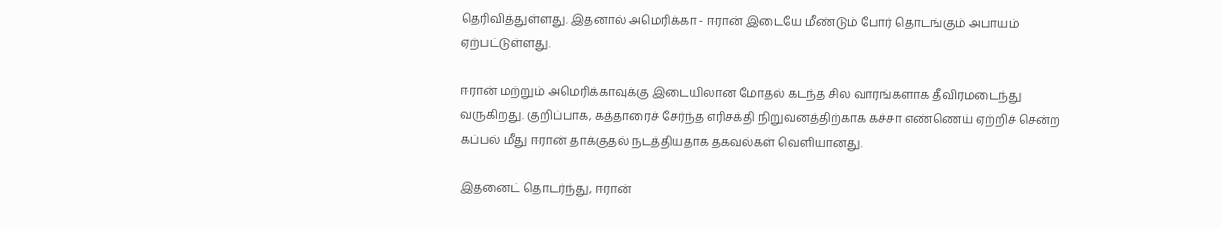தெரிவித்துள்ளது. இதனால் அமெரிக்கா - ஈரான் இடையே மீண்டும் போர் தொடங்கும் அபாயம் ஏற்பட்டுள்ளது.

ஈரான் மற்றும் அமெரிக்காவுக்கு இடையிலான மோதல் கடந்த சில வாரங்களாக தீவிரமடைந்து வருகிறது. குறிப்பாக, கத்தாரைச் சேர்ந்த எரிசக்தி நிறுவனத்திற்காக கச்சா எண்ணெய் ஏற்றிச் சென்ற கப்பல் மீது ஈரான் தாக்குதல் நடத்தியதாக தகவல்கள் வெளியானது.

இதனைட் தொடர்ந்து, ஈரான்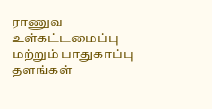ராணுவ உள்கட்டமைப்பு மற்றும் பாதுகாப்பு தளங்கள்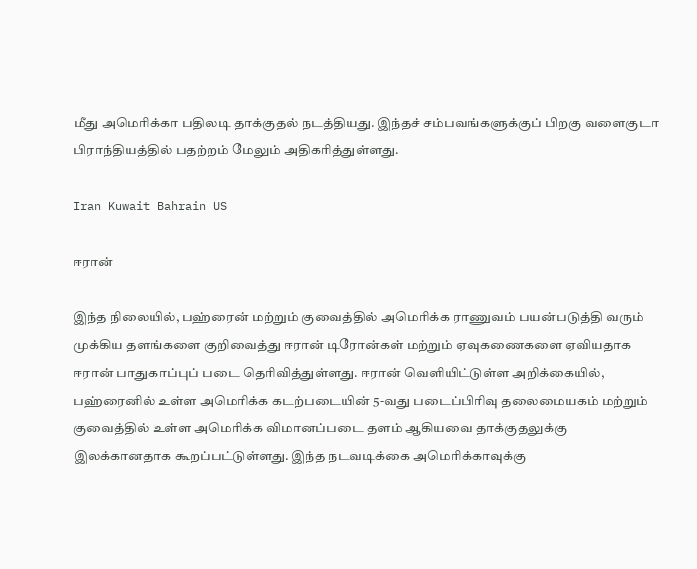மீது அமெரிக்கா பதிலடி தாக்குதல் நடத்தியது. இந்தச் சம்பவங்களுக்குப் பிறகு வளைகுடா பிராந்தியத்தில் பதற்றம் மேலும் அதிகரித்துள்ளது.

Iran Kuwait Bahrain US

ஈரான்

இந்த நிலையில், பஹ்ரைன் மற்றும் குவைத்தில் அமெரிக்க ராணுவம் பயன்படுத்தி வரும் முக்கிய தளங்களை குறிவைத்து ஈரான் டிரோன்கள் மற்றும் ஏவுகணைகளை ஏவியதாக ஈரான் பாதுகாப்புப் படை தெரிவித்துள்ளது. ஈரான் வெளியிட்டுள்ள அறிக்கையில், பஹ்ரைனில் உள்ள அமெரிக்க கடற்படையின் 5-வது படைப்பிரிவு தலைமையகம் மற்றும் குவைத்தில் உள்ள அமெரிக்க விமானப்படை தளம் ஆகியவை தாக்குதலுக்கு இலக்கானதாக கூறப்பட்டுள்ளது. இந்த நடவடிக்கை அமெரிக்காவுக்கு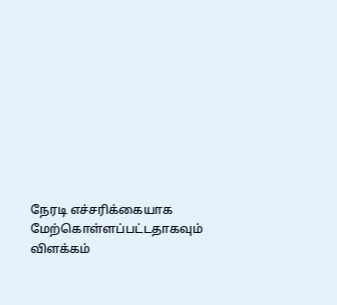நேரடி எச்சரிக்கையாக மேற்கொள்ளப்பட்டதாகவும் விளக்கம்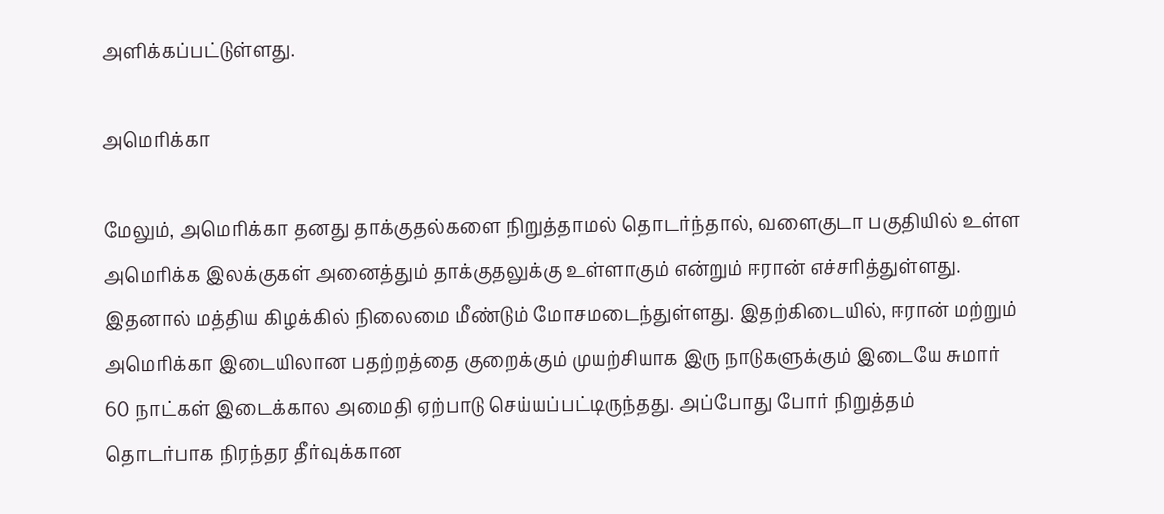அளிக்கப்பட்டுள்ளது.

அமெரிக்கா

மேலும், அமெரிக்கா தனது தாக்குதல்களை நிறுத்தாமல் தொடர்ந்தால், வளைகுடா பகுதியில் உள்ள அமெரிக்க இலக்குகள் அனைத்தும் தாக்குதலுக்கு உள்ளாகும் என்றும் ஈரான் எச்சரித்துள்ளது. இதனால் மத்திய கிழக்கில் நிலைமை மீண்டும் மோசமடைந்துள்ளது. இதற்கிடையில், ஈரான் மற்றும் அமெரிக்கா இடையிலான பதற்றத்தை குறைக்கும் முயற்சியாக இரு நாடுகளுக்கும் இடையே சுமார் 60 நாட்கள் இடைக்கால அமைதி ஏற்பாடு செய்யப்பட்டிருந்தது. அப்போது போர் நிறுத்தம் தொடர்பாக நிரந்தர தீர்வுக்கான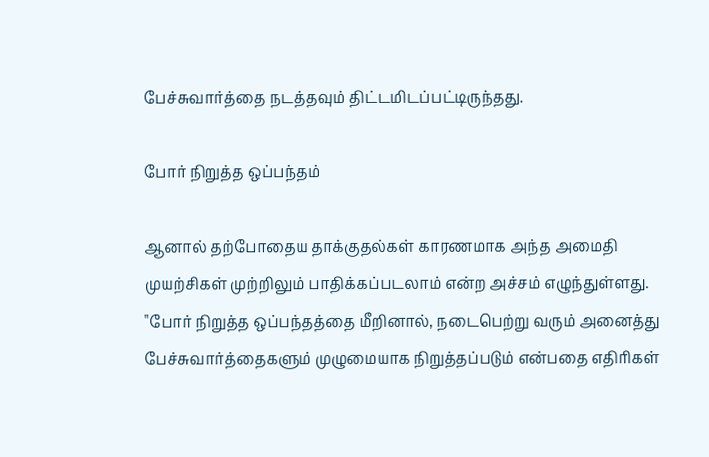பேச்சுவார்த்தை நடத்தவும் திட்டமிடப்பட்டிருந்தது.

போர் நிறுத்த ஒப்பந்தம்

ஆனால் தற்போதைய தாக்குதல்கள் காரணமாக அந்த அமைதி முயற்சிகள் முற்றிலும் பாதிக்கப்படலாம் என்ற அச்சம் எழுந்துள்ளது. "போர் நிறுத்த ஒப்பந்தத்தை மீறினால், நடைபெற்று வரும் அனைத்து பேச்சுவார்த்தைகளும் முழுமையாக நிறுத்தப்படும் என்பதை எதிரிகள்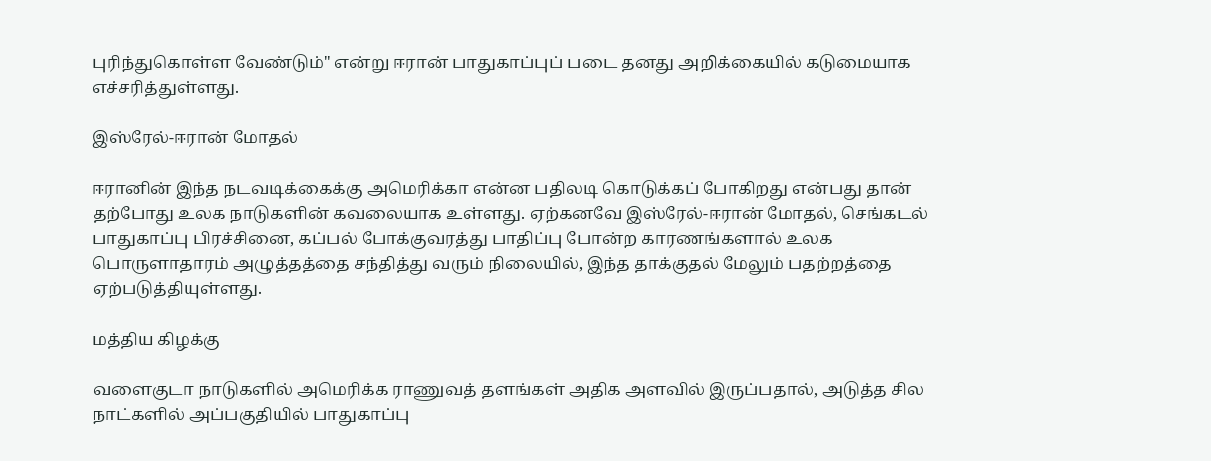புரிந்துகொள்ள வேண்டும்" என்று ஈரான் பாதுகாப்புப் படை தனது அறிக்கையில் கடுமையாக எச்சரித்துள்ளது.

இஸ்ரேல்-ஈரான் மோதல்

ஈரானின் இந்த நடவடிக்கைக்கு அமெரிக்கா என்ன பதிலடி கொடுக்கப் போகிறது என்பது தான் தற்போது உலக நாடுகளின் கவலையாக உள்ளது. ஏற்கனவே இஸ்ரேல்-ஈரான் மோதல், செங்கடல் பாதுகாப்பு பிரச்சினை, கப்பல் போக்குவரத்து பாதிப்பு போன்ற காரணங்களால் உலக பொருளாதாரம் அழுத்தத்தை சந்தித்து வரும் நிலையில், இந்த தாக்குதல் மேலும் பதற்றத்தை ஏற்படுத்தியுள்ளது.

மத்திய கிழக்கு

வளைகுடா நாடுகளில் அமெரிக்க ராணுவத் தளங்கள் அதிக அளவில் இருப்பதால், அடுத்த சில நாட்களில் அப்பகுதியில் பாதுகாப்பு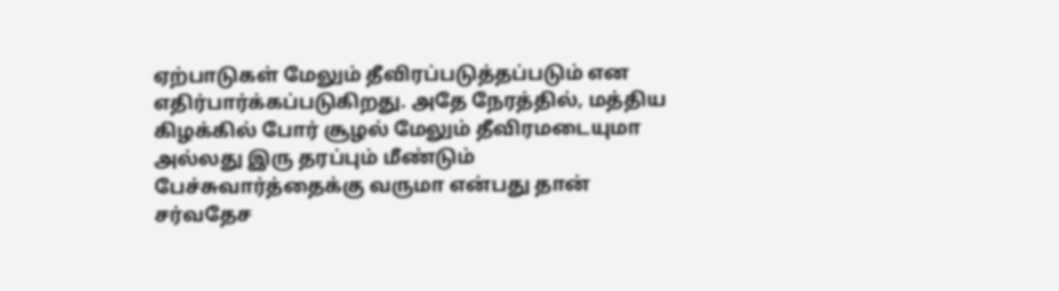ஏற்பாடுகள் மேலும் தீவிரப்படுத்தப்படும் என எதிர்பார்க்கப்படுகிறது. அதே நேரத்தில், மத்திய கிழக்கில் போர் சூழல் மேலும் தீவிரமடையுமா அல்லது இரு தரப்பும் மீண்டும் பேச்சுவார்த்தைக்கு வருமா என்பது தான் சர்வதேச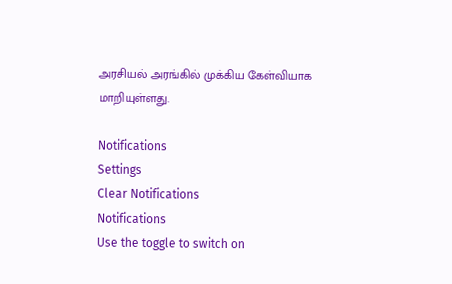அரசியல் அரங்கில் முக்கிய கேள்வியாக மாறியுள்ளது.

Notifications
Settings
Clear Notifications
Notifications
Use the toggle to switch on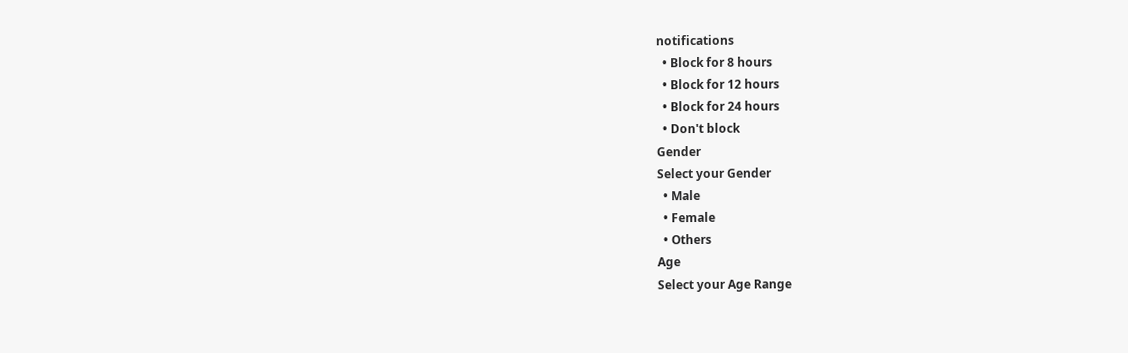notifications
  • Block for 8 hours
  • Block for 12 hours
  • Block for 24 hours
  • Don't block
Gender
Select your Gender
  • Male
  • Female
  • Others
Age
Select your Age Range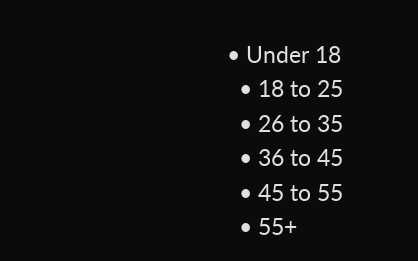• Under 18
  • 18 to 25
  • 26 to 35
  • 36 to 45
  • 45 to 55
  • 55+